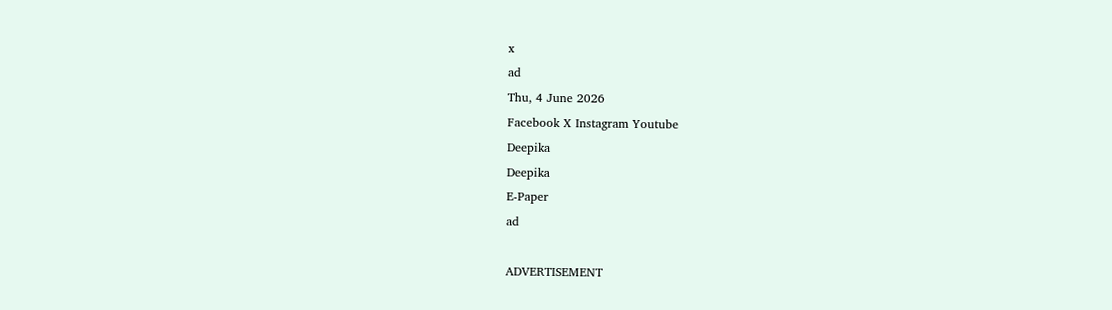x
ad
Thu, 4 June 2026
Facebook X Instagram Youtube
Deepika
Deepika
E-Paper
ad

ADVERTISEMENT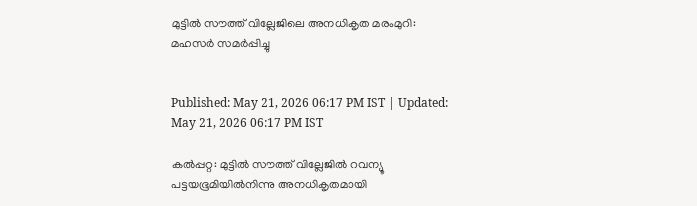മുട്ടില്‍ സൗത്ത് വില്ലേജിലെ അനധികൃത മരംമുറി: മഹസര്‍ സമര്‍പ്പിച്ചു


Published: May 21, 2026 06:17 PM IST | Updated: May 21, 2026 06:17 PM IST

കല്‍പ്പറ്റ: മുട്ടില്‍ സൗത്ത് വില്ലേജില്‍ റവന്യൂ പട്ടയഭൂമിയില്‍നിന്നു അനധികൃതമായി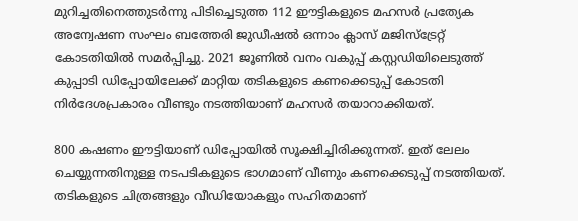മുറിച്ചതിനെത്തുടര്‍ന്നു പിടിച്ചെടുത്ത 112 ഈട്ടികളുടെ മഹസര്‍ പ്രത്യേക അന്വേഷണ സംഘം ബത്തേരി ജുഡീഷല്‍ ഒന്നാം ക്ലാസ് മജിസ്‌ട്രേറ്റ് കോടതിയില്‍ സമര്‍പ്പിച്ചു. 2021 ജൂണില്‍ വനം വകുപ്പ് കസ്റ്റഡിയിലെടുത്ത് കുപ്പാടി ഡിപ്പോയിലേക്ക് മാറ്റിയ തടികളുടെ കണക്കെടുപ്പ് കോടതി നിര്‍ദേശപ്രകാരം വീണ്ടും നടത്തിയാണ് മഹസര്‍ തയാറാക്കിയത്.

800 കഷണം ഈട്ടിയാണ് ഡിപ്പോയില്‍ സൂക്ഷിച്ചിരിക്കുന്നത്. ഇത് ലേലം ചെയ്യുന്നതിനുള്ള നടപടികളുടെ ഭാഗമാണ് വീണും കണക്കെടുപ്പ് നടത്തിയത്. തടികളുടെ ചിത്രങ്ങളും വീഡിയോകളും സഹിതമാണ്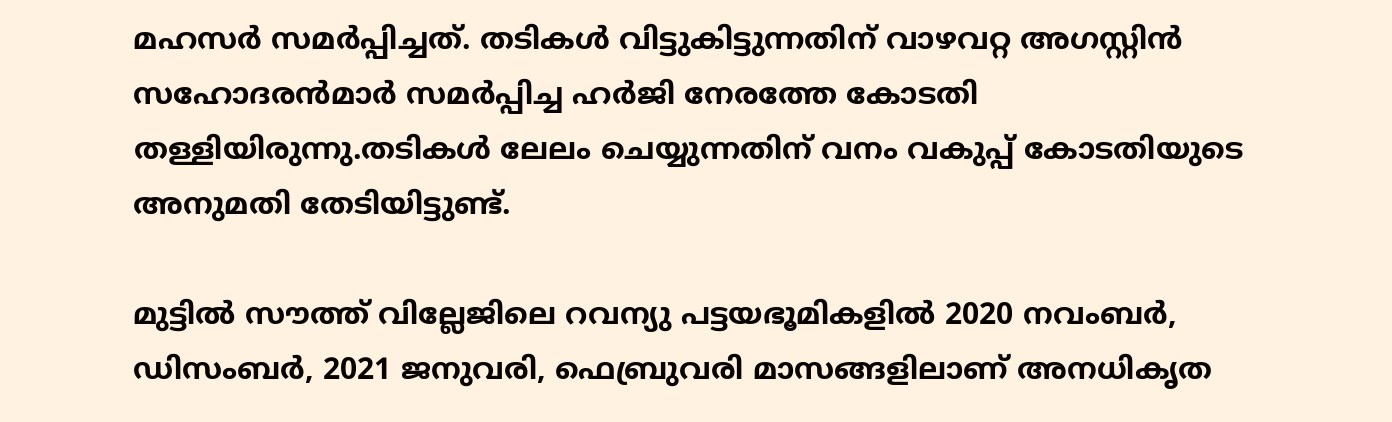മഹസര്‍ സമര്‍പ്പിച്ചത്. തടികള്‍ വിട്ടുകിട്ടുന്നതിന് വാഴവറ്റ അഗസ്റ്റിന്‍ സഹോദരന്‍മാര്‍ സമര്‍പ്പിച്ച ഹര്‍ജി നേരത്തേ കോടതി തള്ളിയിരുന്നു.തടികള്‍ ലേലം ചെയ്യുന്നതിന് വനം വകുപ്പ് കോടതിയുടെ അനുമതി തേടിയിട്ടുണ്ട്.

മുട്ടില്‍ സൗത്ത് വില്ലേജിലെ റവന്യു പട്ടയഭൂമികളില്‍ 2020 നവംബര്‍, ഡിസംബര്‍, 2021 ജനുവരി, ഫെബ്രുവരി മാസങ്ങളിലാണ് അനധികൃത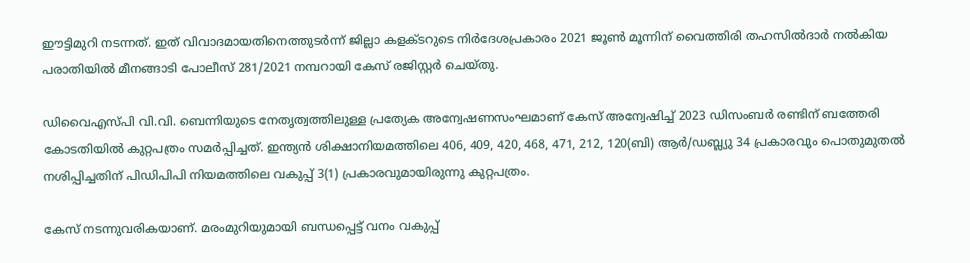ഈട്ടിമുറി നടന്നത്. ഇത് വിവാദമായതിനെത്തുടര്‍ന്ന് ജില്ലാ കളക്ടറുടെ നിര്‍ദേശപ്രകാരം 2021 ജൂണ്‍ മൂന്നിന് വൈത്തിരി തഹസില്‍ദാര്‍ നല്‍കിയ പരാതിയില്‍ മീനങ്ങാടി പോലീസ് 281/2021 നമ്പറായി കേസ് രജിസ്റ്റര്‍ ചെയ്തു.

ഡിവൈഎസ്പി വി.വി. ബെന്നിയുടെ നേതൃത്വത്തിലുള്ള പ്രത്യേക അന്വേഷണസംഘമാണ് കേസ് അന്വേഷിച്ച് 2023 ഡിസംബര്‍ രണ്ടിന് ബത്തേരി കോടതിയില്‍ കുറ്റപത്രം സമര്‍പ്പിച്ചത്. ഇന്ത്യന്‍ ശിക്ഷാനിയമത്തിലെ 406, 409, 420, 468, 471, 212, 120(ബി) ആര്‍/ഡബ്ല്യു 34 പ്രകാരവും പൊതുമുതല്‍ നശിപ്പിച്ചതിന് പിഡിപിപി നിയമത്തിലെ വകുപ്പ് 3(1) പ്രകാരവുമായിരുന്നു കുറ്റപത്രം.

കേസ് നടന്നുവരികയാണ്. മരംമുറിയുമായി ബന്ധപ്പെട്ട് വനം വകുപ്പ്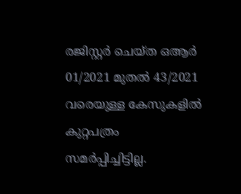രജിസ്റ്റര്‍ ചെയ്ത ഒആര്‍ 01/2021 മുതല്‍ 43/2021 വരെയുള്ള കേസുകളില്‍ കുറ്റപത്രം സമര്‍പ്പിച്ചിട്ടില്ല.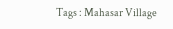Tags : Mahasar Village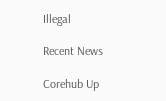Illegal

Recent News

Corehub Up